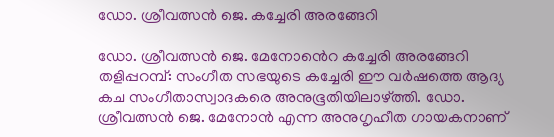ഡോ. ശ്രീവത്സൻ ജെ. കച്ചേരി അരങ്ങേറി

ഡോ. ശ്രീവത്സൻ ജെ. മേനോൻെറ കച്ചേരി അരങ്ങേറി തളിപ്പറമ്പ്: സംഗീത സഭയുടെ കച്ചേരി ഈ വർഷത്തെ ആദ്യ കച സംഗീതാസ്വാദകരെ അനുഭൂതിയിലാഴ്ത്തി. ഡോ. ശ്രീവത്സൻ ജെ. മേനോൻ എന്ന അനുഗൃഹീത ഗായകനാണ്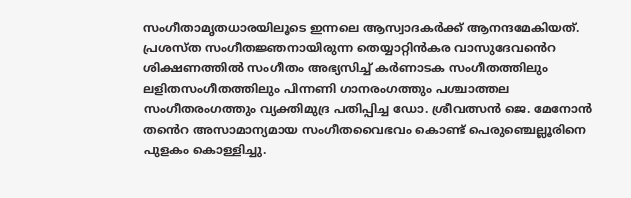സംഗീതാമൃതധാരയിലൂടെ ഇന്നലെ ആസ്വാദകർക്ക് ആനന്ദമേകിയത്. പ്രശസ്ത സംഗീതജ്ഞനായിരുന്ന തെയ്യാറ്റിൻകര വാസുദേവൻെറ ശിക്ഷണത്തിൽ സംഗീതം അഭ്യസിച്ച് കർണാടക സംഗീതത്തിലും ലളിതസംഗീതത്തിലും പിന്നണി ഗാനരംഗത്തും പശ്ചാത്തല സംഗീതരംഗത്തും വ്യക്തിമുദ്ര പതിപ്പിച്ച ഡോ. ശ്രീവത്സൻ ജെ. മേനോൻ തൻെറ അസാമാന്യമായ സംഗീതവൈഭവം കൊണ്ട് പെരുഞ്ചെല്ലൂരിനെ പുളകം കൊള്ളിച്ചു.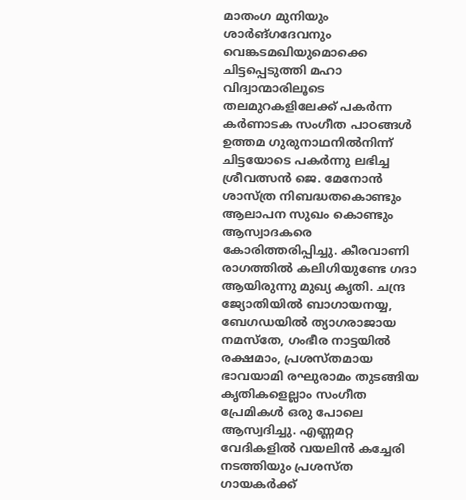മാതംഗ മുനിയും ശാർങ്ഗദേവനും വെങ്കടമഖിയുമൊക്കെ ചിട്ടപ്പെടുത്തി മഹാ വിദ്വാന്മാരിലൂടെ തലമുറകളിലേക്ക് പകർന്ന കർണാടക സംഗീത പാഠങ്ങൾ ഉത്തമ ഗുരുനാഥനിൽനിന്ന് ചിട്ടയോടെ പകർന്നു ലഭിച്ച ശ്രീവത്സൻ ജെ. മേനോൻ ശാസ്ത്ര നിബദ്ധതകൊണ്ടും ആലാപന സുഖം കൊണ്ടും ആസ്വാദകരെ കോരിത്തരിപ്പിച്ചു. കീരവാണി രാഗത്തിൽ കലിഗിയുണ്ടേ ഗദാ ആയിരുന്നു മുഖ്യ കൃതി. ചന്ദ്ര ജ്യോതിയിൽ ബാഗായനയ്യ, ബേഗഡയിൽ ത്യാഗരാജായ നമസ്തേ, ഗംഭീര നാട്ടയിൽ രക്ഷമാം, പ്രശസ്തമായ ഭാവയാമി രഘുരാമം തുടങ്ങിയ കൃതികളെല്ലാം സംഗീത പ്രേമികൾ ഒരു പോലെ ആസ്വദിച്ചു. എണ്ണമറ്റ വേദികളിൽ വയലിൻ കച്ചേരി നടത്തിയും പ്രശസ്ത ഗായകർക്ക്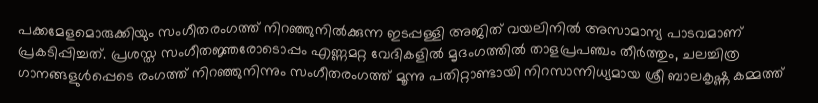പക്കമേളമൊരുക്കിയും സംഗീതരംഗത്ത് നിറഞ്ഞുനിൽക്കുന്ന ഇടപ്പള്ളി അജിത് വയലിനിൽ അസാമാന്യ പാടവമാണ് പ്രകടിപ്പിച്ചത്. പ്രശസ്ത സംഗീതജ്ഞരോടൊപ്പം എണ്ണമറ്റ വേദികളിൽ മൃദംഗത്തിൽ താളപ്രപഞ്ചം തീർത്തും, ചലച്ചിത്ര ഗാനങ്ങളുൾപ്പെടെ രംഗത്ത് നിറഞ്ഞുനിന്നും സംഗീതരംഗത്ത് മൂന്നു പതിറ്റാണ്ടായി നിറസാന്നിധ്യമായ ശ്രീ ബാലകൃഷ്ണ കമ്മത്ത്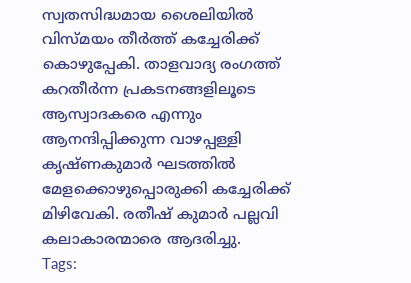സ്വതസിദ്ധമായ ശൈലിയിൽ വിസ്മയം തീർത്ത് കച്ചേരിക്ക് കൊഴുപ്പേകി. താളവാദ്യ രംഗത്ത് കറതീർന്ന പ്രകടനങ്ങളിലൂടെ ആസ്വാദകരെ എന്നും ആനന്ദിപ്പിക്കുന്ന വാഴപ്പള്ളി കൃഷ്ണകുമാർ ഘടത്തിൽ മേളക്കൊഴുപ്പൊരുക്കി കച്ചേരിക്ക് മിഴിവേകി. രതീഷ് കുമാർ പല്ലവി കലാകാരന്മാരെ ആദരിച്ചു.
Tags: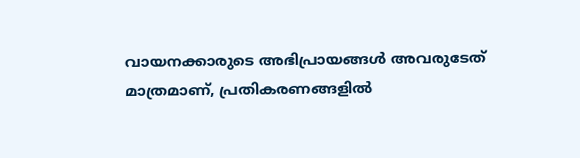വായനക്കാരുടെ അഭിപ്രായങ്ങള്‍ അവരുടേത് മാത്രമാണ്, പ്രതികരണങ്ങളിൽ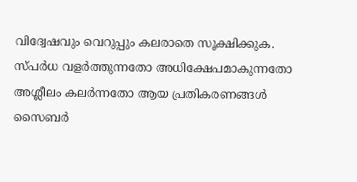വിദ്വേഷവും വെറുപ്പും കലരാതെ സൂക്ഷിക്കുക. സ്പർധ വളർത്തുന്നതോ അധിക്ഷേപമാകുന്നതോ അശ്ലീലം കലർന്നതോ ആയ പ്രതികരണങ്ങൾ സൈബർ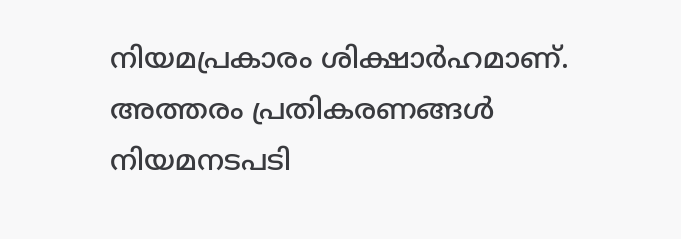നിയമപ്രകാരം ശിക്ഷാർഹമാണ്. അത്തരം പ്രതികരണങ്ങൾ നിയമനടപടി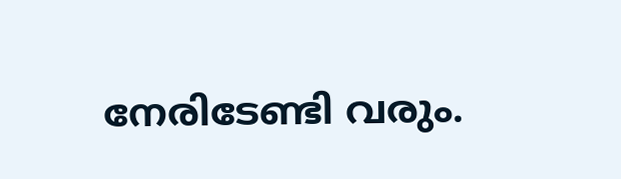നേരിടേണ്ടി വരും.